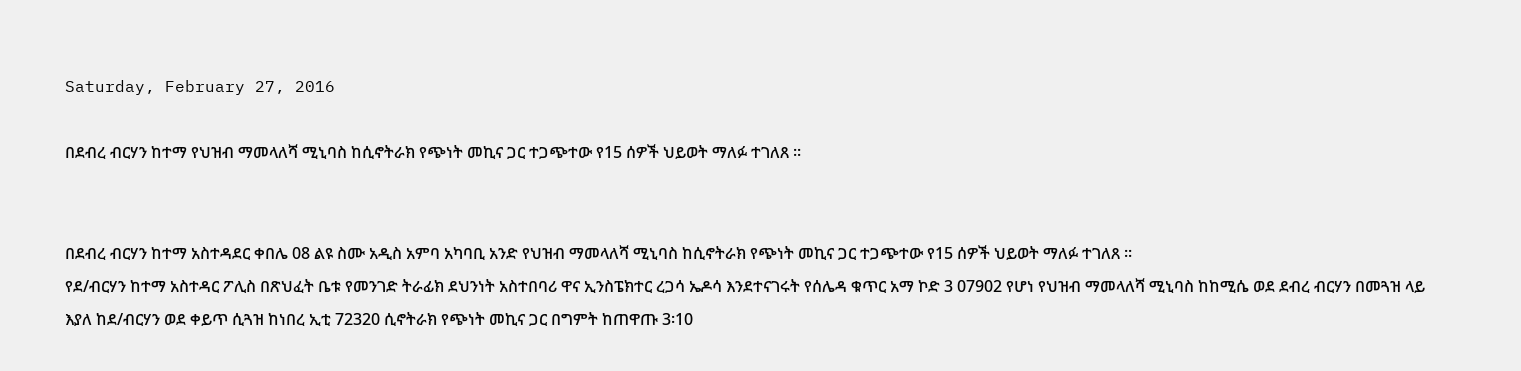Saturday, February 27, 2016

በደብረ ብርሃን ከተማ የህዝብ ማመላለሻ ሚኒባስ ከሲኖትራክ የጭነት መኪና ጋር ተጋጭተው የ15 ሰዎች ህይወት ማለፉ ተገለጸ ፡፡


በደብረ ብርሃን ከተማ አስተዳደር ቀበሌ 08 ልዩ ስሙ አዲስ አምባ አካባቢ አንድ የህዝብ ማመላለሻ ሚኒባስ ከሲኖትራክ የጭነት መኪና ጋር ተጋጭተው የ15 ሰዎች ህይወት ማለፉ ተገለጸ ፡፡
የደ/ብርሃን ከተማ አስተዳር ፖሊስ በጽህፈት ቤቱ የመንገድ ትራፊክ ደህንነት አስተበባሪ ዋና ኢንስፔክተር ረጋሳ ኤዶሳ እንደተናገሩት የሰሌዳ ቁጥር አማ ኮድ 3 07902 የሆነ የህዝብ ማመላለሻ ሚኒባስ ከከሚሴ ወደ ደብረ ብርሃን በመጓዝ ላይ እያለ ከደ/ብርሃን ወደ ቀይጥ ሲጓዝ ከነበረ ኢቲ 72320 ሲኖትራክ የጭነት መኪና ጋር በግምት ከጠዋጡ 3፡10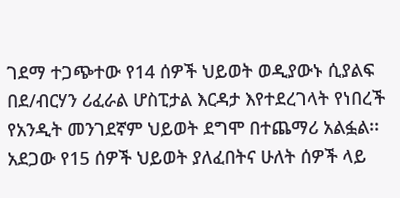ገደማ ተጋጭተው የ14 ሰዎች ህይወት ወዲያውኑ ሲያልፍ በደ/ብርሃን ሪፈራል ሆስፒታል እርዳታ እየተደረገላት የነበረች የአንዲት መንገደኛም ህይወት ደግሞ በተጨማሪ አልፏል፡፡
አደጋው የ15 ሰዎች ህይወት ያለፈበትና ሁለት ሰዎች ላይ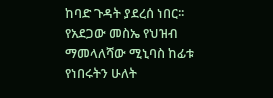ከባድ ጉዳት ያደረሰ ነበር፡፡ የአደጋው መስኤ የህዝብ ማመላለሻው ሚኒባስ ከፊቱ የነበሩትን ሁለት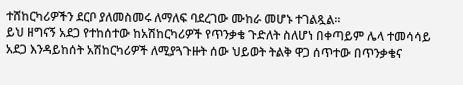ተሸከርካሪዎችን ደርቦ ያለመስመሩ ለማለፍ ባደረገው ሙከራ መሆኑ ተገልጿል፡፡
ይህ ዘግናኝ አደጋ የተከሰተው ከአሽከርካሪዎች የጥንቃቄ ጉድለት ስለሆነ በቀጣይም ሌላ ተመሳሳይ አደጋ እንዳይከሰት አሽከርካሪዎች ለሚያጓጉዙት ሰው ህይወት ትልቅ ዋጋ ሰጥተው በጥንቃቄና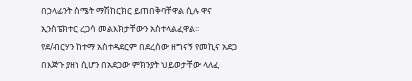በኃላፊንት ስሜት ማሽከርክር ይጠበቅባቸዋል ሲሉ ዋና ኢንስፔክተር ረጋሳ መልእክታቸውን አስተላልፈዋል፡፡
የደ/ብርሃን ከተማ አስተዳደርም በደረሰው ዘግናኝ የመኪና አደጋ በእጅጉ ያዘነ ሲሆን በአደጋው ምክንያት ህይወታቸው ላለፈ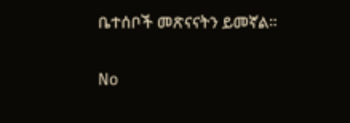ቤተሰቦች መጽናናትን ይመኛል፡፡

No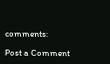comments:

Post a Comment